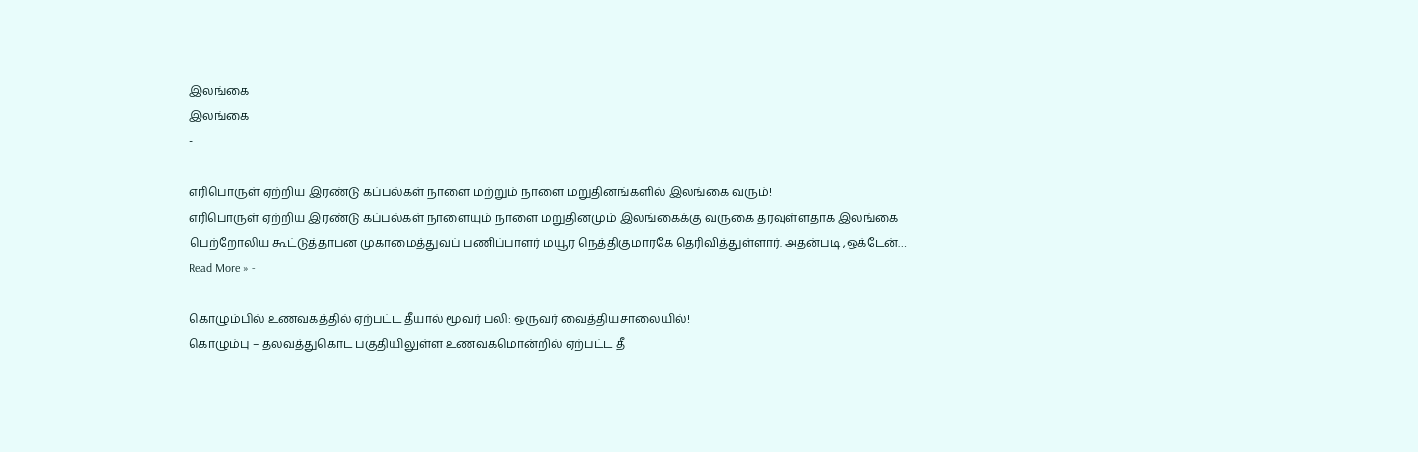இலங்கை
இலங்கை
-

எரிபொருள் ஏற்றிய இரண்டு கப்பல்கள் நாளை மற்றும் நாளை மறுதினங்களில் இலங்கை வரும்!
எரிபொருள் ஏற்றிய இரண்டு கப்பல்கள் நாளையும் நாளை மறுதினமும் இலங்கைக்கு வருகை தரவுள்ளதாக இலங்கை பெற்றோலிய கூட்டுத்தாபன முகாமைத்துவப் பணிப்பாளர் மயூர நெத்திகுமாரகே தெரிவித்துள்ளார். அதன்படி ,ஒக்டேன்…
Read More » -

கொழும்பில் உணவகத்தில் ஏற்பட்ட தீயால் மூவர் பலி: ஒருவர் வைத்தியசாலையில்!
கொழும்பு – தலவத்துகொட பகுதியிலுள்ள உணவகமொன்றில் ஏற்பட்ட தீ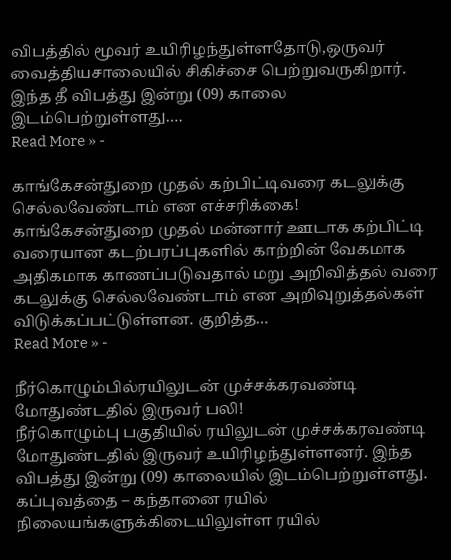விபத்தில் மூவர் உயிரிழந்துள்ளதோடு,ஒருவர் வைத்தியசாலையில் சிகிச்சை பெற்றுவருகிறார். இந்த தீ விபத்து இன்று (09) காலை இடம்பெற்றுள்ளது.…
Read More » -

காங்கேசன்துறை முதல் கற்பிட்டிவரை கடலுக்கு செல்லவேண்டாம் என எச்சரிக்கை!
காங்கேசன்துறை முதல் மன்னார் ஊடாக கற்பிட்டி வரையான கடற்பரப்புகளில் காற்றின் வேகமாக அதிகமாக காணப்படுவதால் மறு அறிவித்தல் வரை கடலுக்கு செல்லவேண்டாம் என அறிவுறுத்தல்கள் விடுக்கப்பட்டுள்ளன. குறித்த…
Read More » -

நீர்கொழும்பில்ரயிலுடன் முச்சக்கரவண்டி மோதுண்டதில் இருவர் பலி!
நீர்கொழும்பு பகுதியில் ரயிலுடன் முச்சக்கரவண்டி மோதுண்டதில் இருவர் உயிரிழந்துள்ளனர். இந்த விபத்து இன்று (09) காலையில் இடம்பெற்றுள்ளது. கப்புவத்தை – கந்தானை ரயில் நிலையங்களுக்கிடையிலுள்ள ரயில்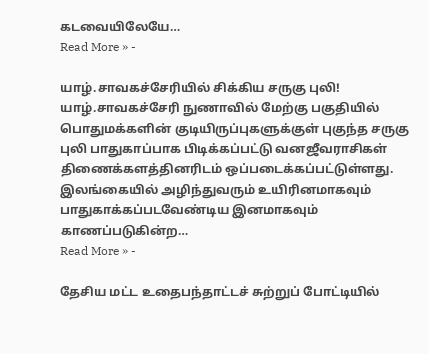கடவையிலேயே…
Read More » -

யாழ்.சாவகச்சேரியில் சிக்கிய சருகு புலி!
யாழ்.சாவகச்சேரி நுணாவில் மேற்கு பகுதியில் பொதுமக்களின் குடியிருப்புகளுக்குள் புகுந்த சருகு புலி பாதுகாப்பாக பிடிக்கப்பட்டு வனஜீவராசிகள் திணைக்களத்தினரிடம் ஒப்படைக்கப்பட்டுள்ளது. இலங்கையில் அழிந்துவரும் உயிரினமாகவும் பாதுகாக்கப்படவேண்டிய இனமாகவும் காணப்படுகின்ற…
Read More » -

தேசிய மட்ட உதைபந்தாட்டச் சுற்றுப் போட்டியில்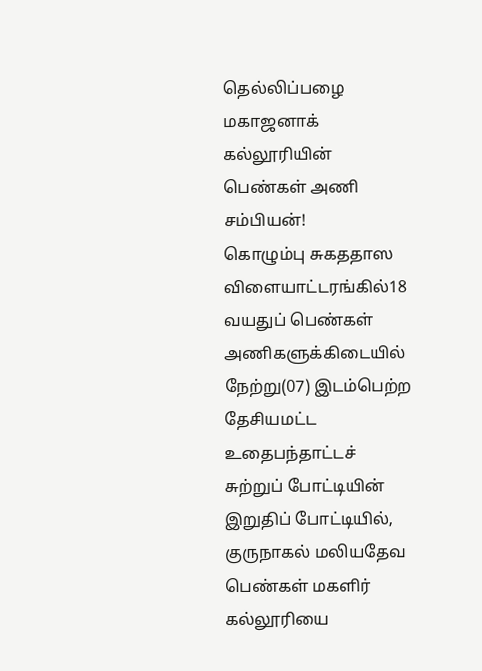தெல்லிப்பழை மகாஜனாக் கல்லூரியின் பெண்கள் அணி சம்பியன்!
கொழும்பு சுகததாஸ விளையாட்டரங்கில்18 வயதுப் பெண்கள் அணிகளுக்கிடையில் நேற்று(07) இடம்பெற்ற தேசியமட்ட உதைபந்தாட்டச் சுற்றுப் போட்டியின் இறுதிப் போட்டியில், குருநாகல் மலியதேவ பெண்கள் மகளிர் கல்லூரியை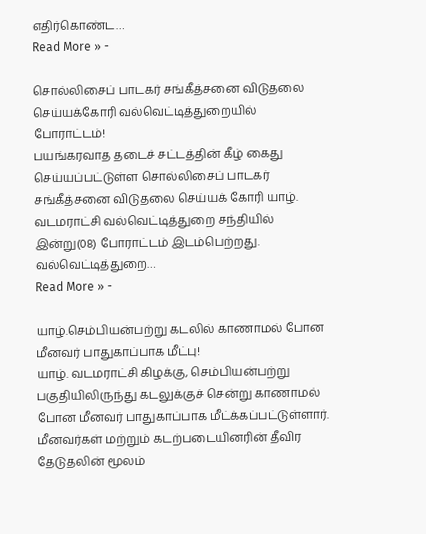எதிர்கொண்ட…
Read More » -

சொல்லிசைப் பாடகர் சங்கீத்சனை விடுதலை செய்யக்கோரி வல்வெட்டித்துறையில் போராட்டம்!
பயங்கரவாத தடைச் சட்டத்தின் கீழ் கைது செய்யப்பட்டுள்ள சொல்லிசைப் பாடகர் சங்கீத்சனை விடுதலை செய்யக் கோரி யாழ். வடமராட்சி வல்வெட்டித்துறை சந்தியில் இன்று(08) போராட்டம் இடம்பெற்றது. வல்வெட்டித்துறை…
Read More » -

யாழ்.செம்பியன்பற்று கடலில் காணாமல் போன மீனவர் பாதுகாப்பாக மீட்பு!
யாழ். வடமராட்சி கிழக்கு, செம்பியன்பற்று பகுதியிலிருந்து கடலுக்குச் சென்று காணாமல் போன மீனவர் பாதுகாப்பாக மீட்க்கப்பட்டுள்ளார். மீனவர்கள் மற்றும் கடற்படையினரின் தீவிர தேடுதலின் மூலம்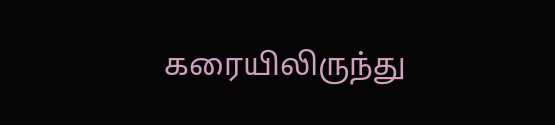கரையிலிருந்து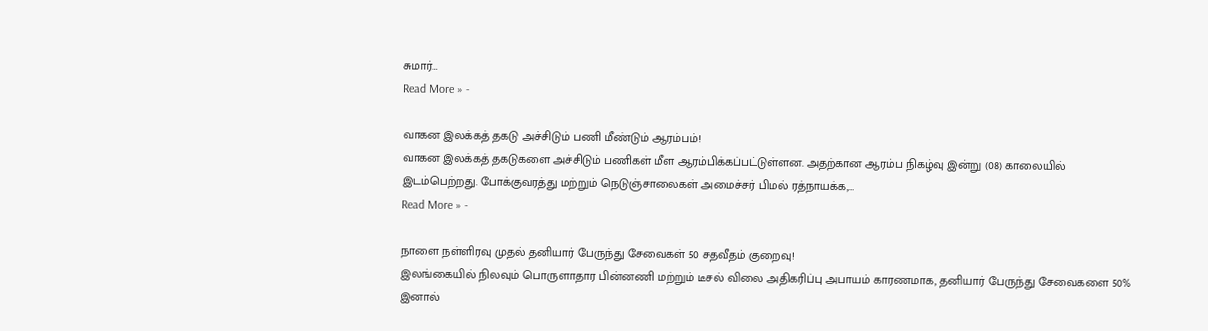சுமார்…
Read More » -

வாகன இலக்கத் தகடு அச்சிடும் பணி மீண்டும் ஆரம்பம்!
வாகன இலக்கத் தகடுகளை அச்சிடும் பணிகள் மீள ஆரம்பிக்கப்பட்டுள்ளன. அதற்கான ஆரம்ப நிகழ்வு இன்று (08) காலையில் இடம்பெற்றது. போக்குவரத்து மற்றும் நெடுஞ்சாலைகள் அமைச்சர் பிமல் ரத்நாயக்க,…
Read More » -

நாளை நள்ளிரவு முதல் தனியார் பேருந்து சேவைகள் 50 சதவீதம் குறைவு!
இலங்கையில் நிலவும் பொருளாதார பின்னணி மற்றும் டீசல் விலை அதிகரிப்பு அபாயம் காரணமாக, தனியார் பேருந்து சேவைகளை 50% இனால்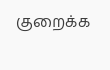குறைக்க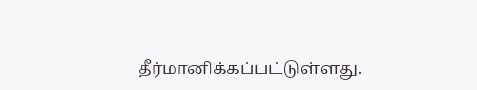தீர்மானிக்கப்பட்டுள்ளது.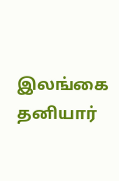இலங்கை தனியார்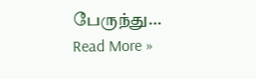பேருந்து…
Read More »